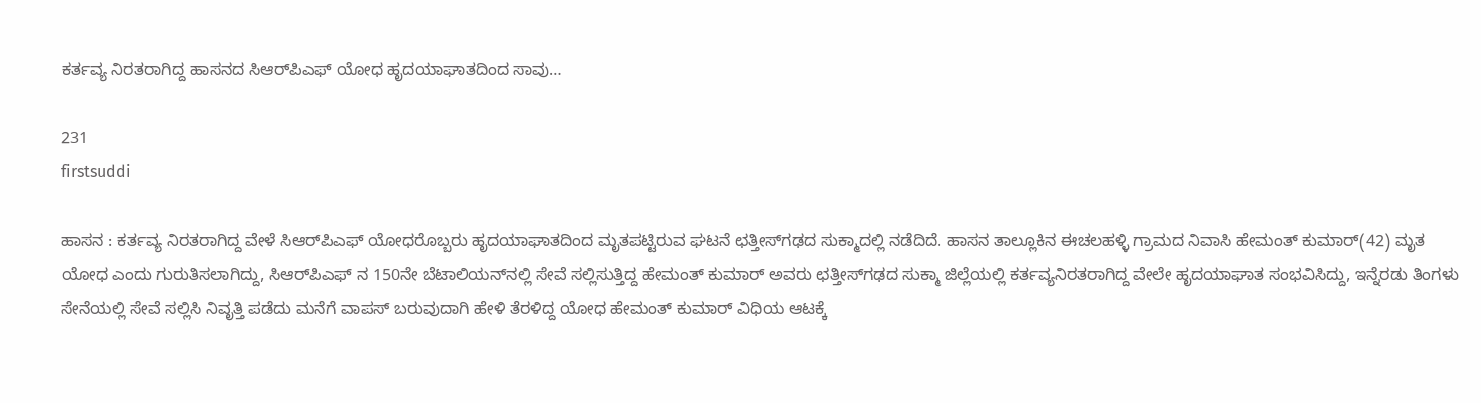ಕರ್ತವ್ಯ ನಿರತರಾಗಿದ್ದ ಹಾಸನದ ಸಿಆರ್‌ಪಿಎಫ್‌ ಯೋಧ ಹೃದಯಾಘಾತದಿಂದ ಸಾವು…

231
firstsuddi

ಹಾಸನ : ಕರ್ತವ್ಯ ನಿರತರಾಗಿದ್ದ ವೇಳೆ ಸಿಆರ್‌ಪಿಎಫ್ ಯೋಧರೊಬ್ಬರು ಹೃದಯಾಘಾತದಿಂದ ಮೃತಪಟ್ಟಿರುವ ಘಟನೆ ಛತ್ತೀಸ್‍ಗಢದ ಸುಕ್ಮಾದಲ್ಲಿ ನಡೆದಿದೆ. ಹಾಸನ ತಾಲ್ಲೂಕಿನ ಈಚಲಹಳ್ಳಿ ಗ್ರಾಮದ ನಿವಾಸಿ ಹೇಮಂತ್ ಕುಮಾರ್(42) ಮೃತ ಯೋಧ ಎಂದು ಗುರುತಿಸಲಾಗಿದ್ದು, ಸಿಆರ್‌ಪಿಎಫ್ ನ 150ನೇ ಬೆಟಾಲಿಯನ್‍ನಲ್ಲಿ ಸೇವೆ ಸಲ್ಲಿಸುತ್ತಿದ್ದ ಹೇಮಂತ್ ಕುಮಾರ್ ಅವರು ಛತ್ತೀಸ್‍ಗಢದ ಸುಕ್ಮಾ ಜಿಲ್ಲೆಯಲ್ಲಿ ಕರ್ತವ್ಯನಿರತರಾಗಿದ್ದ ವೇಲೇ ಹೃದಯಾಘಾತ ಸಂಭವಿಸಿದ್ದು, ಇನ್ನೆರಡು ತಿಂಗಳು ಸೇನೆಯಲ್ಲಿ ಸೇವೆ ಸಲ್ಲಿಸಿ ನಿವೃತ್ತಿ ಪಡೆದು ಮನೆಗೆ ವಾಪಸ್ ಬರುವುದಾಗಿ ಹೇಳಿ ತೆರಳಿದ್ದ ಯೋಧ ಹೇಮಂತ್ ಕುಮಾರ್ ವಿಧಿಯ ಆಟಕ್ಕೆ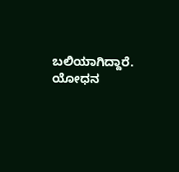ಬಲಿಯಾಗಿದ್ದಾರೆ. ಯೋಧನ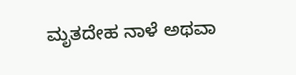ಮೃತದೇಹ ನಾಳೆ ಅಥವಾ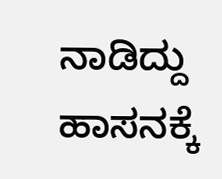ನಾಡಿದ್ದು ಹಾಸನಕ್ಕೆ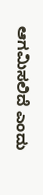ಆಗಮಿಸಲಿದೆ ಎಂದು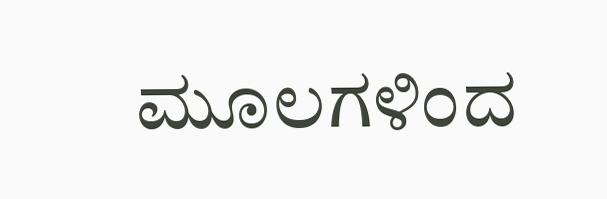ಮೂಲಗಳಿಂದ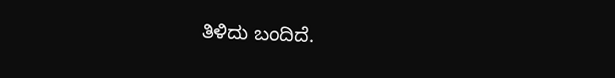ತಿಳಿದು ಬಂದಿದೆ.